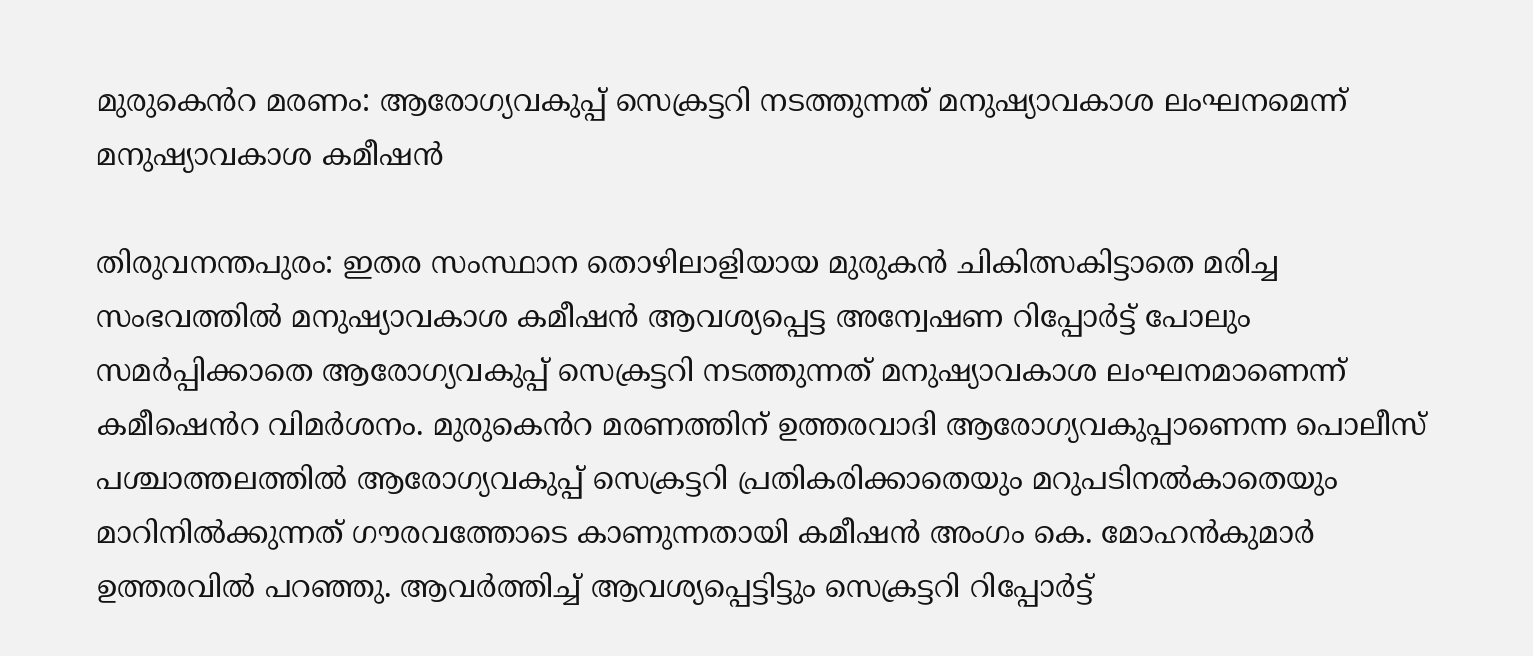മുരുകെൻറ മരണം: ആരോഗ്യവകുപ്പ് സെക്രട്ടറി നടത്തുന്നത് മനുഷ്യാവകാശ ലംഘനമെന്ന് മനുഷ്യാവകാശ കമീഷൻ

തിരുവനന്തപുരം: ഇതര സംസ്ഥാന തൊഴിലാളിയായ മുരുകൻ ചികിത്സകിട്ടാതെ മരിച്ച സംഭവത്തിൽ മനുഷ്യാവകാശ കമീഷൻ ആവശ്യപ്പെട്ട അന്വേഷണ റിപ്പോർട്ട് പോലും സമർപ്പിക്കാതെ ആരോഗ്യവകുപ്പ് സെക്രട്ടറി നടത്തുന്നത് മനുഷ്യാവകാശ ലംഘനമാണെന്ന് കമീഷെൻറ വിമർശനം. മുരുകെൻറ മരണത്തിന് ഉത്തരവാദി ആരോഗ്യവകുപ്പാണെന്ന പൊലീസ് പശ്ചാത്തലത്തിൽ ആരോഗ്യവകുപ്പ് സെക്രട്ടറി പ്രതികരിക്കാതെയും മറുപടിനൽകാതെയും മാറിനിൽക്കുന്നത് ഗൗരവത്തോടെ കാണുന്നതായി കമീഷൻ അംഗം കെ. മോഹൻകുമാർ ഉത്തരവിൽ പറഞ്ഞു. ആവർത്തിച്ച് ആവശ്യപ്പെട്ടിട്ടും സെക്രട്ടറി റിപ്പോർട്ട്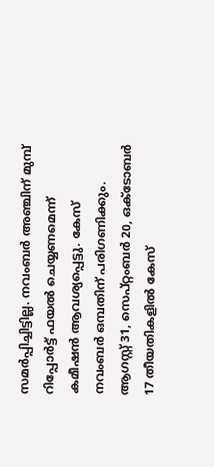സമർപ്പിച്ചിട്ടില്ല. നവംബർ അഞ്ചിന് മുമ്പ് റിപ്പോർട്ട് ഫയൽ ചെയ്യണമെന്ന് കമീഷൻ ആവശ്യപ്പെട്ടു. കേസ് നവംബർ ഒമ്പതിന് പരിഗണിക്കും. ആഗസ്റ്റ് 31, സെപ്റ്റംബർ 20, ഒക്ടോബർ 17 തീയതികളിൽ കേസ്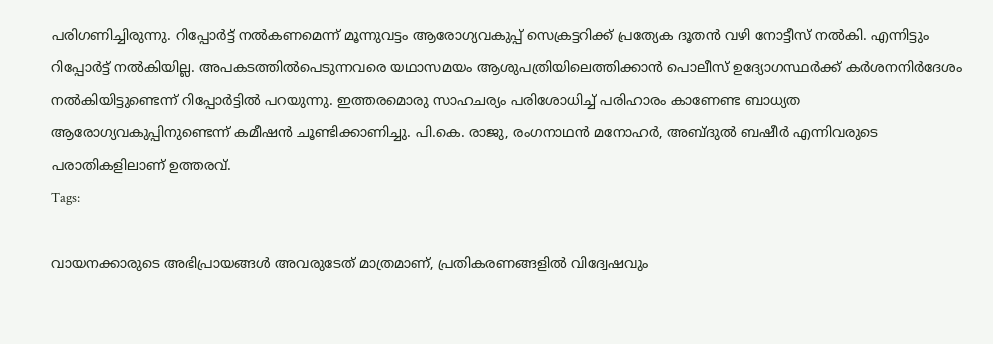പരിഗണിച്ചിരുന്നു. റിപ്പോർട്ട് നൽകണമെന്ന് മൂന്നുവട്ടം ആരോഗ്യവകുപ്പ് സെക്രട്ടറിക്ക് പ്രത്യേക ദൂതൻ വഴി നോട്ടീസ് നൽകി. എന്നിട്ടും റിപ്പോർട്ട് നൽകിയില്ല. അപകടത്തിൽപെടുന്നവരെ യഥാസമയം ആശുപത്രിയിലെത്തിക്കാൻ പൊലീസ് ഉദ്യോഗസ്ഥർക്ക് കർശനനിർദേശം നൽകിയിട്ടുണ്ടെന്ന് റിപ്പോർട്ടിൽ പറയുന്നു. ഇത്തരമൊരു സാഹചര്യം പരിശോധിച്ച് പരിഹാരം കാണേണ്ട ബാധ്യത ആരോഗ്യവകുപ്പിനുണ്ടെന്ന് കമീഷൻ ചൂണ്ടിക്കാണിച്ചു. പി.കെ. രാജു, രംഗനാഥൻ മനോഹർ, അബ്ദുൽ ബഷീർ എന്നിവരുടെ പരാതികളിലാണ് ഉത്തരവ്.
Tags:

വായനക്കാരുടെ അഭിപ്രായങ്ങള്‍ അവരുടേത് മാത്രമാണ്, പ്രതികരണങ്ങളിൽ വിദ്വേഷവും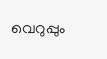വെറുപ്പും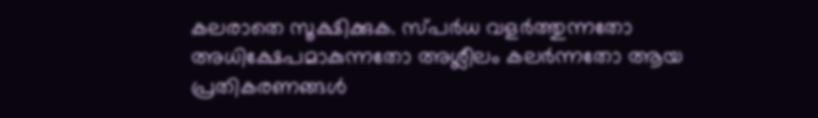കലരാതെ സൂക്ഷിക്കുക. സ്പർധ വളർത്തുന്നതോ അധിക്ഷേപമാകുന്നതോ അശ്ലീലം കലർന്നതോ ആയ പ്രതികരണങ്ങൾ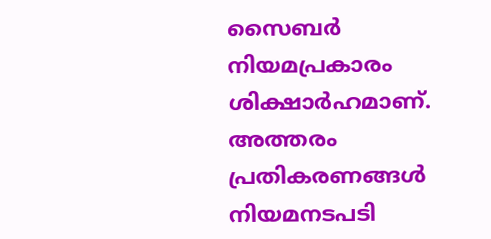സൈബർ നിയമപ്രകാരം ശിക്ഷാർഹമാണ്. അത്തരം പ്രതികരണങ്ങൾ നിയമനടപടി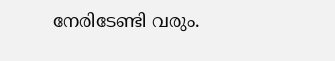നേരിടേണ്ടി വരും.